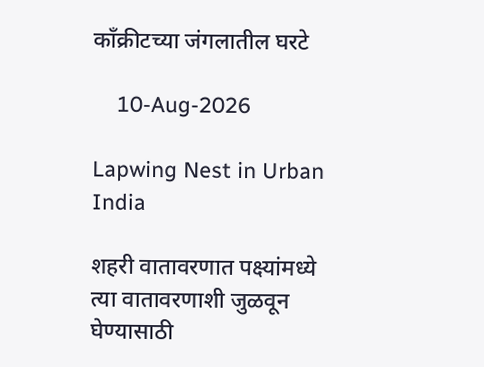काँक्रीटच्या जंगलातील घरटे

    10-Aug-2026

Lapwing Nest in Urban India

शहरी वातावरणात पक्ष्यांमध्ये त्या वातावरणाशी जुळवून घेण्यासाठी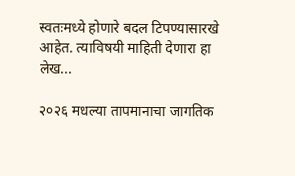स्वतःमध्ये होणारे बदल टिपण्यासारखे आहेत. त्याविषयी माहिती देणारा हा लेख...

२०२६ मधल्या तापमानाचा जागतिक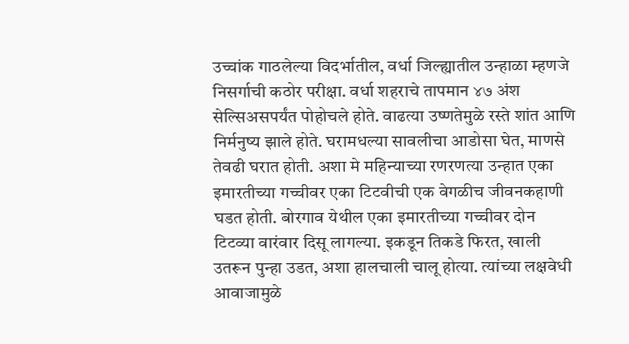उच्चांक गाठलेल्या विदर्भातील, वर्धा जिल्ह्यातील उन्हाळा म्हणजे निसर्गाची कठोर परीक्षा. वर्धा शहराचे तापमान ४७ अंश सेल्सिअसपर्यंत पोहोचले होते. वाढत्या उष्णतेमुळे रस्ते शांत आणि निर्मनुष्य झाले होते. घरामधल्या सावलीचा आडोसा घेत, माणसे तेवढी घरात होती. अशा मे महिन्याच्या रणरणत्या उन्हात एका इमारतीच्या गच्चीवर एका टिटवीची एक वेगळीच जीवनकहाणी घडत होती. बोरगाव येथील एका इमारतीच्या गच्चीवर दोन टिटव्या वारंवार दिसू लागल्या. इकडून तिकडे फिरत, खाली उतरून पुन्हा उडत, अशा हालचाली चालू होत्या. त्यांच्या लक्षवेधी आवाजामुळे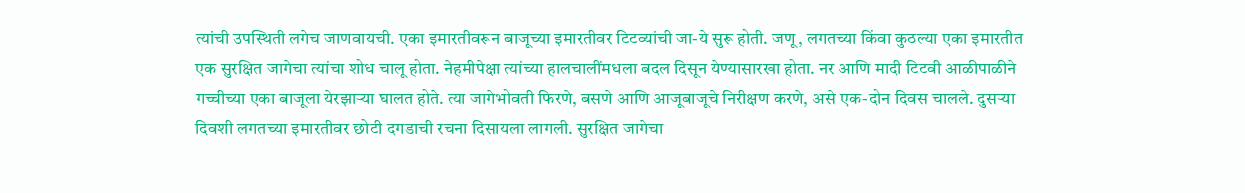त्यांची उपस्थिती लगेच जाणवायची. एका इमारतीवरून बाजूच्या इमारतीवर टिटव्यांची जा-ये सुरू होती. जणू, लगतच्या किंवा कुठल्या एका इमारतीत एक सुरक्षित जागेचा त्यांचा शोध चालू होता. नेहमीपेक्षा त्यांच्या हालचालींमधला बदल दिसून येण्यासारखा होता. नर आणि मादी टिटवी आळीपाळीने गच्चीच्या एका बाजूला येरझार्‍या घालत होते. त्या जागेभोवती फिरणे, बसणे आणि आजूबाजूचे निरीक्षण करणे, असे एक-दोन दिवस चालले. दुसर्‍या दिवशी लगतच्या इमारतीवर छोटी दगडाची रचना दिसायला लागली. सुरक्षित जागेचा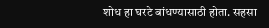शोध हा घरटे बांधण्यासाठी होता. सहसा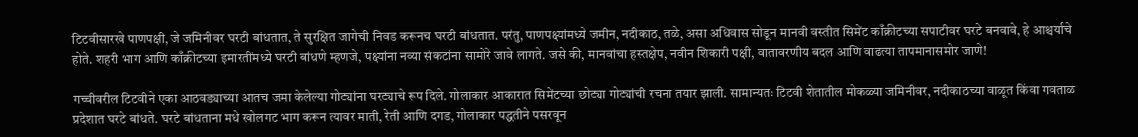टिटवीसारखे पाणपक्षी, जे जमिनीवर घरटी बांधतात, ते सुरक्षित जागेची निवड करूनच घरटी बांधतात. परंतु, पाणपक्ष्यांमध्ये जमीन, नदीकाठ, तळे, असा अधिवास सोडून मानवी वस्तीत सिमेंट काँक्रीटच्या सपाटीवर घरटे बनवावे, हे आश्चर्याचे होते. शहरी भाग आणि काँक्रीटच्या इमारतींमध्ये घरटी बांधणे म्हणजे, पक्ष्यांना नव्या संकटांना सामोरे जावे लागते. जसे की, मानवांचा हस्तक्षेप, नवीन शिकारी पक्षी, वातावरणीय बदल आणि वाढत्या तापमानासमोर जाणे!

गच्चीवरील टिटवीने एका आठवड्याच्या आतच जमा केलेल्या गोट्यांना घरट्याचे रूप दिले. गोलाकार आकारात सिमेंटच्या छोट्या गोट्यांची रचना तयार झाली. सामान्यतः टिटवी शेतातील मोकळ्या जमिनीवर, नदीकाठच्या वाळूत किंवा गवताळ प्रदेशात घरटे बांधते. घरटे बांधताना मधे खोलगट भाग करून त्यावर माती, रेती आणि दगड, गोलाकार पद्धतीने पसरवून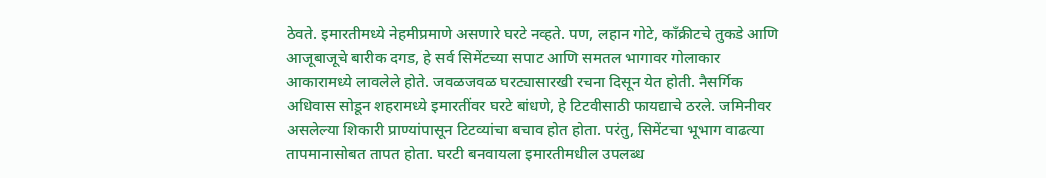ठेवते. इमारतीमध्ये नेहमीप्रमाणे असणारे घरटे नव्हते. पण, लहान गोटे, काँक्रीटचे तुकडे आणि आजूबाजूचे बारीक दगड, हे सर्व सिमेंटच्या सपाट आणि समतल भागावर गोलाकार आकारामध्ये लावलेले होते. जवळजवळ घरट्यासारखी रचना दिसून येत होती. नैसर्गिक अधिवास सोडून शहरामध्ये इमारतींवर घरटे बांधणे, हे टिटवीसाठी फायद्याचे ठरले. जमिनीवर असलेल्या शिकारी प्राण्यांपासून टिटव्यांचा बचाव होत होता. परंतु, सिमेंटचा भूभाग वाढत्या तापमानासोबत तापत होता. घरटी बनवायला इमारतीमधील उपलब्ध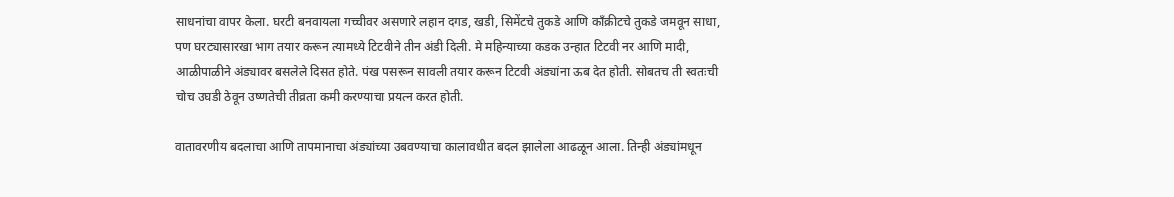साधनांचा वापर केला. घरटी बनवायला गच्चीवर असणारे लहान दगड, खडी, सिमेंटचे तुकडे आणि काँक्रीटचे तुकडे जमवून साधा, पण घरट्यासारखा भाग तयार करून त्यामध्ये टिटवीने तीन अंडी दिली. मे महिन्याच्या कडक उन्हात टिटवी नर आणि मादी, आळीपाळीने अंड्यावर बसलेले दिसत होते. पंख पसरून सावली तयार करून टिटवी अंड्यांना ऊब देत होती. सोबतच ती स्वतःची चोच उघडी ठेवून उष्णतेची तीव्रता कमी करण्याचा प्रयत्न करत होती.

वातावरणीय बदलाचा आणि तापमानाचा अंड्यांच्या उबवण्याचा कालावधीत बदल झालेला आढळून आला. तिन्ही अंड्यांमधून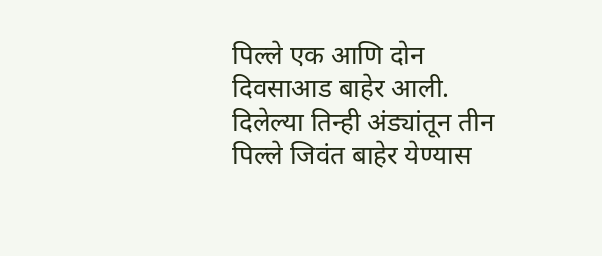पिल्ले एक आणि दोन दिवसाआड बाहेर आली. दिलेल्या तिन्ही अंड्यांतून तीन पिल्ले जिवंत बाहेर येण्यास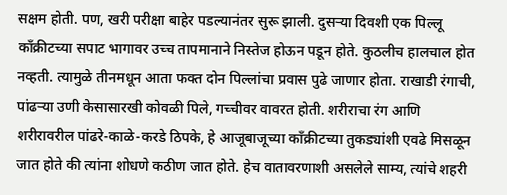सक्षम होती. पण, खरी परीक्षा बाहेर पडल्यानंतर सुरू झाली. दुसर्‍या दिवशी एक पिल्लू काँक्रीटच्या सपाट भागावर उच्च तापमानाने निस्तेज होऊन पडून होते. कुठलीच हालचाल होत नव्हती. त्यामुळे तीनमधून आता फक्त दोन पिल्लांचा प्रवास पुढे जाणार होता. राखाडी रंगाची, पांढर्‍या उणी केसासारखी कोवळी पिले, गच्चीवर वावरत होती. शरीराचा रंग आणि शरीरावरील पांढरे-काळे-करडे ठिपके, हे आजूबाजूच्या काँक्रीटच्या तुकड्यांशी एवढे मिसळून जात होते की त्यांना शोधणे कठीण जात होते. हेच वातावरणाशी असलेले साम्य, त्यांचे शहरी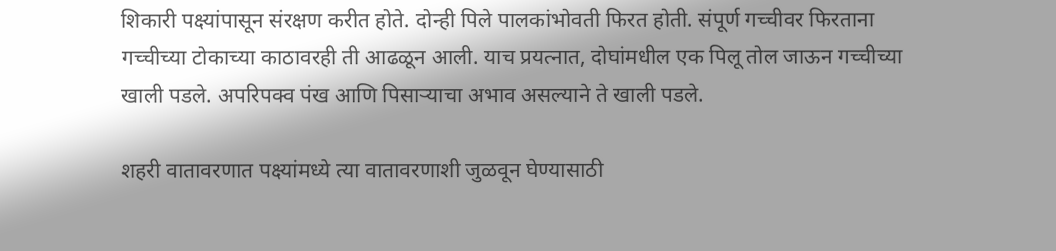शिकारी पक्ष्यांपासून संरक्षण करीत होते. दोन्ही पिले पालकांभोवती फिरत होती. संपूर्ण गच्चीवर फिरताना गच्चीच्या टोकाच्या काठावरही ती आढळून आली. याच प्रयत्नात, दोघांमधील एक पिलू तोल जाऊन गच्चीच्या खाली पडले. अपरिपक्व पंख आणि पिसार्‍याचा अभाव असल्याने ते खाली पडले.

शहरी वातावरणात पक्ष्यांमध्ये त्या वातावरणाशी जुळवून घेण्यासाठी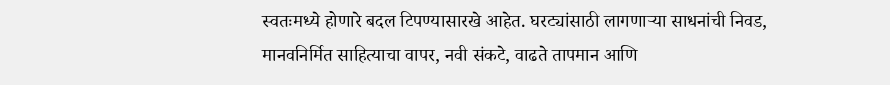स्वतःमध्ये होणारे बदल टिपण्यासारखे आहेत. घरट्यांसाठी लागणार्‍या साधनांची निवड, मानवनिर्मित साहित्याचा वापर, नवी संकटे, वाढते तापमान आणि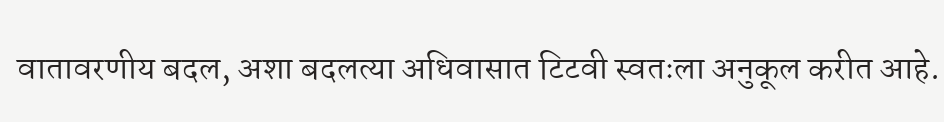वातावरणीय बदल, अशा बदलत्या अधिवासात टिटवी स्वतःला अनुकूल करीत आहे.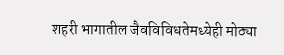शहरी भागातील जैवविविधतेमध्येही मोठ्या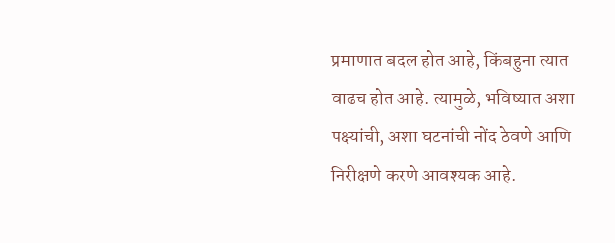प्रमाणात बदल होत आहे, किंबहुना त्यात वाढच होत आहे. त्यामुळे, भविष्यात अशा पक्ष्यांची, अशा घटनांची नोंद ठेवणे आणि निरीक्षणे करणे आवश्यक आहे.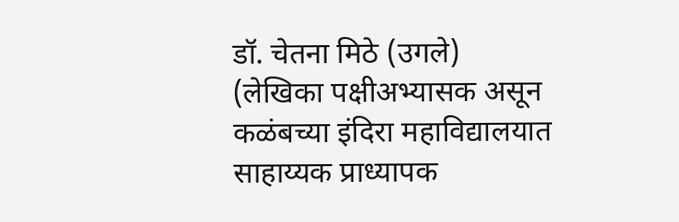डॉ. चेतना मिठे (उगले)
(लेखिका पक्षीअभ्यासक असून कळंबच्या इंदिरा महाविद्यालयात साहाय्यक प्राध्यापक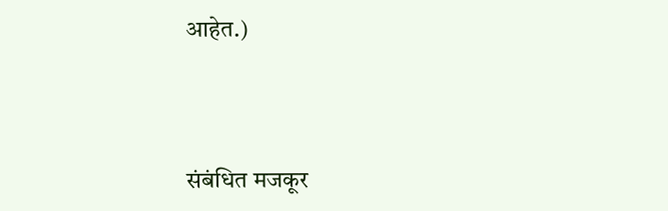आहेत.)




संबंधित मजकूर